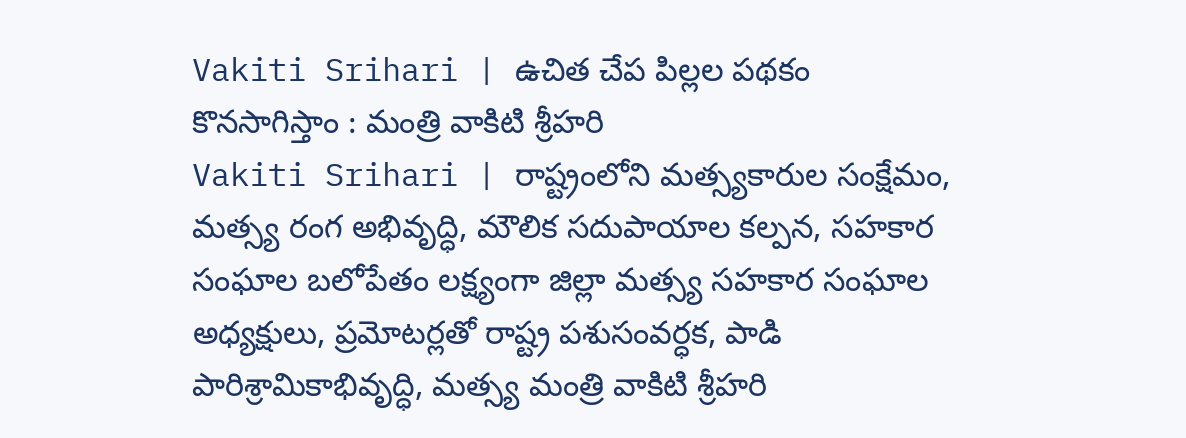Vakiti Srihari | ఉచిత చేప పిల్లల పథకం కొనసాగిస్తాం : మంత్రి వాకిటి శ్రీహరి
Vakiti Srihari | రాష్ట్రంలోని మత్స్యకారుల సంక్షేమం, మత్స్య రంగ అభివృద్ధి, మౌలిక సదుపాయాల కల్పన, సహకార సంఘాల బలోపేతం లక్ష్యంగా జిల్లా మత్స్య సహకార సంఘాల అధ్యక్షులు, ప్రమోటర్లతో రాష్ట్ర పశుసంవర్ధక, పాడి పారిశ్రామికాభివృద్ధి, మత్స్య మంత్రి వాకిటి శ్రీహరి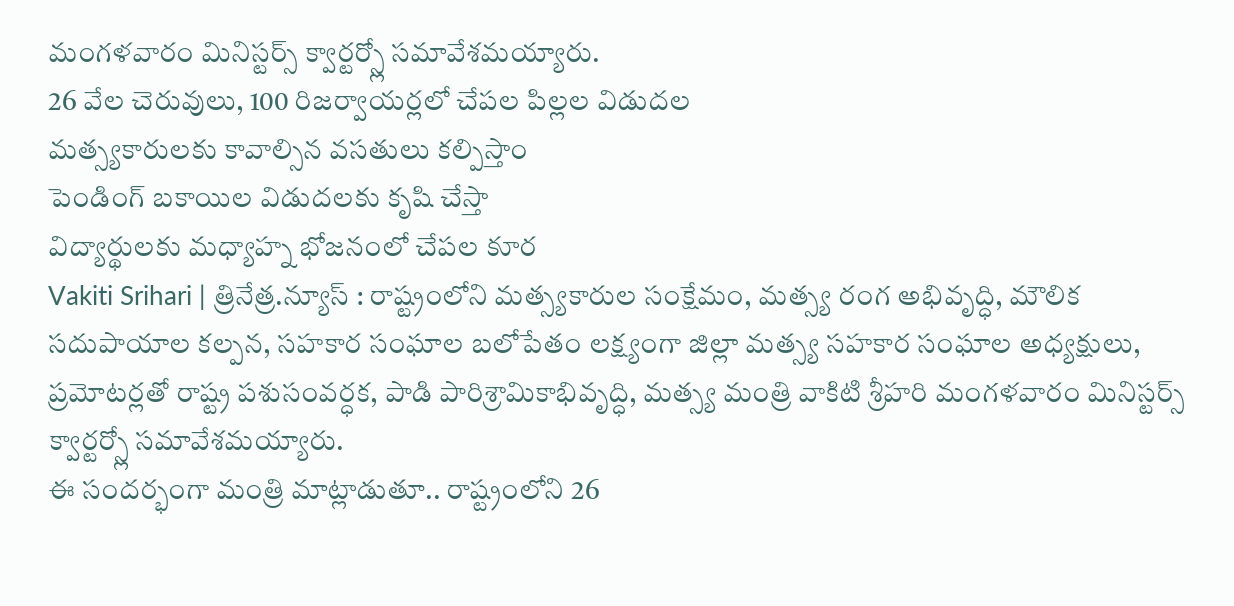మంగళవారం మినిస్టర్స్ క్వార్టర్స్లో సమావేశమయ్యారు.
26 వేల చెరువులు, 100 రిజర్వాయర్లలో చేపల పిల్లల విడుదల
మత్స్యకారులకు కావాల్సిన వసతులు కల్పిస్తాం
పెండింగ్ బకాయిల విడుదలకు కృషి చేస్తా
విద్యార్థులకు మధ్యాహ్న భోజనంలో చేపల కూర
Vakiti Srihari | త్రినేత్ర.న్యూస్ : రాష్ట్రంలోని మత్స్యకారుల సంక్షేమం, మత్స్య రంగ అభివృద్ధి, మౌలిక సదుపాయాల కల్పన, సహకార సంఘాల బలోపేతం లక్ష్యంగా జిల్లా మత్స్య సహకార సంఘాల అధ్యక్షులు, ప్రమోటర్లతో రాష్ట్ర పశుసంవర్ధక, పాడి పారిశ్రామికాభివృద్ధి, మత్స్య మంత్రి వాకిటి శ్రీహరి మంగళవారం మినిస్టర్స్ క్వార్టర్స్లో సమావేశమయ్యారు.
ఈ సందర్భంగా మంత్రి మాట్లాడుతూ.. రాష్ట్రంలోని 26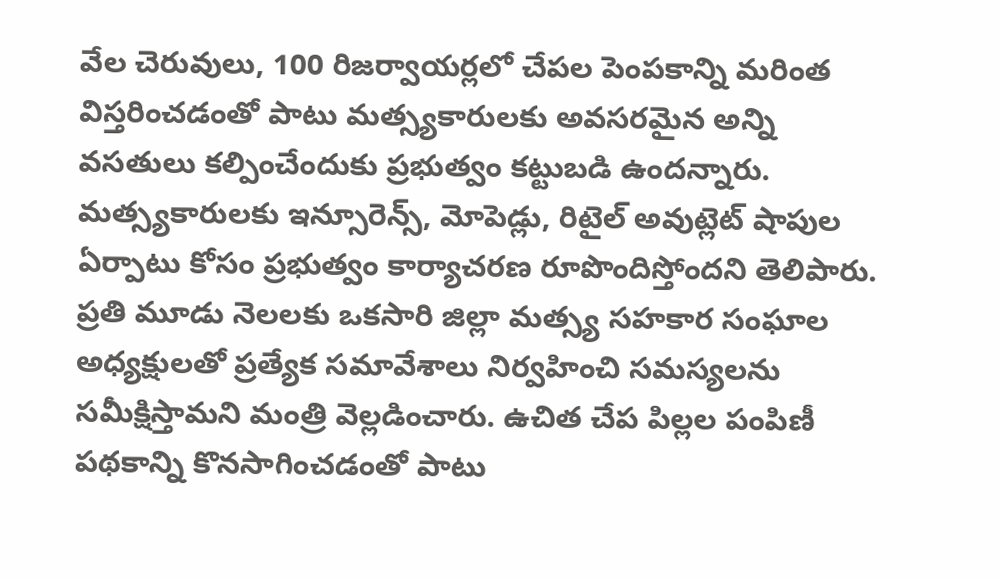వేల చెరువులు, 100 రిజర్వాయర్లలో చేపల పెంపకాన్ని మరింత విస్తరించడంతో పాటు మత్స్యకారులకు అవసరమైన అన్ని వసతులు కల్పించేందుకు ప్రభుత్వం కట్టుబడి ఉందన్నారు. మత్స్యకారులకు ఇన్సూరెన్స్, మోపెడ్లు, రిటైల్ అవుట్లెట్ షాపుల ఏర్పాటు కోసం ప్రభుత్వం కార్యాచరణ రూపొందిస్తోందని తెలిపారు.
ప్రతి మూడు నెలలకు ఒకసారి జిల్లా మత్స్య సహకార సంఘాల అధ్యక్షులతో ప్రత్యేక సమావేశాలు నిర్వహించి సమస్యలను సమీక్షిస్తామని మంత్రి వెల్లడించారు. ఉచిత చేప పిల్లల పంపిణీ పథకాన్ని కొనసాగించడంతో పాటు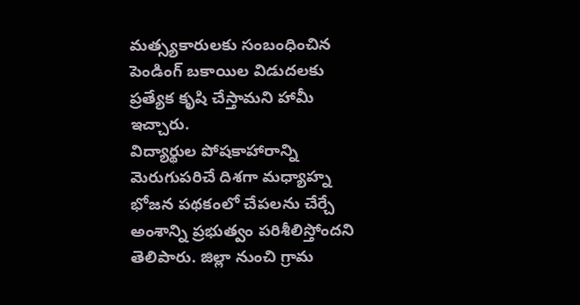మత్స్యకారులకు సంబంధించిన పెండింగ్ బకాయిల విడుదలకు ప్రత్యేక కృషి చేస్తామని హామీ ఇచ్చారు.
విద్యార్థుల పోషకాహారాన్ని మెరుగుపరిచే దిశగా మధ్యాహ్న భోజన పథకంలో చేపలను చేర్చే అంశాన్ని ప్రభుత్వం పరిశీలిస్తోందని తెలిపారు. జిల్లా నుంచి గ్రామ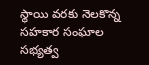స్థాయి వరకు నెలకొన్న సహకార సంఘాల సభ్యత్వ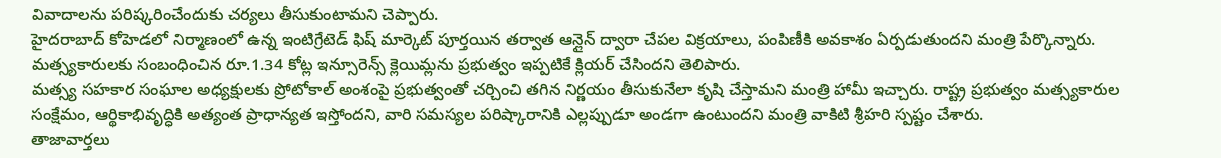వివాదాలను పరిష్కరించేందుకు చర్యలు తీసుకుంటామని చెప్పారు.
హైదరాబాద్ కోహెడలో నిర్మాణంలో ఉన్న ఇంటిగ్రేటెడ్ ఫిష్ మార్కెట్ పూర్తయిన తర్వాత ఆన్లైన్ ద్వారా చేపల విక్రయాలు, పంపిణీకి అవకాశం ఏర్పడుతుందని మంత్రి పేర్కొన్నారు. మత్స్యకారులకు సంబంధించిన రూ.1.34 కోట్ల ఇన్సూరెన్స్ క్లెయిమ్లను ప్రభుత్వం ఇప్పటికే క్లియర్ చేసిందని తెలిపారు.
మత్స్య సహకార సంఘాల అధ్యక్షులకు ప్రోటోకాల్ అంశంపై ప్రభుత్వంతో చర్చించి తగిన నిర్ణయం తీసుకునేలా కృషి చేస్తామని మంత్రి హామీ ఇచ్చారు. రాష్ట్ర ప్రభుత్వం మత్స్యకారుల సంక్షేమం, ఆర్థికాభివృద్ధికి అత్యంత ప్రాధాన్యత ఇస్తోందని, వారి సమస్యల పరిష్కారానికి ఎల్లప్పుడూ అండగా ఉంటుందని మంత్రి వాకిటి శ్రీహరి స్పష్టం చేశారు.
తాజావార్తలు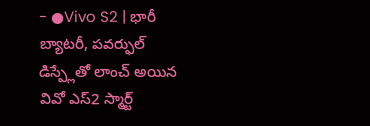- ●Vivo S2 | భారీ బ్యాటరీ, పవర్ఫుల్ డిస్ప్లేతో లాంచ్ అయిన వివో ఎస్2 స్మార్ట్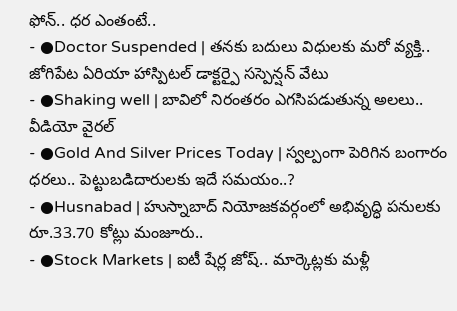ఫోన్.. ధర ఎంతంటే..
- ●Doctor Suspended | తనకు బదులు విధులకు మరో వ్యక్తి.. జోగిపేట ఏరియా హాస్పిటల్ డాక్టర్పై సస్పెన్షన్ వేటు
- ●Shaking well | బావిలో నిరంతరం ఎగసిపడుతున్న అలలు.. వీడియో వైరల్
- ●Gold And Silver Prices Today | స్వల్పంగా పెరిగిన బంగారం ధరలు.. పెట్టుబడిదారులకు ఇదే సమయం..?
- ●Husnabad | హుస్నాబాద్ నియోజకవర్గంలో అభివృద్ధి పనులకు రూ.33.70 కోట్లు మంజూరు..
- ●Stock Markets | ఐటీ షేర్ల జోష్.. మార్కెట్లకు మళ్లీ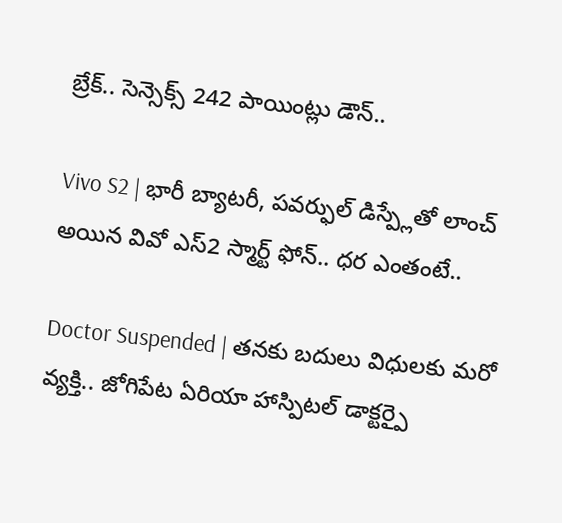బ్రేక్.. సెన్సెక్స్ 242 పాయింట్లు డౌన్..

Vivo S2 | భారీ బ్యాటరీ, పవర్ఫుల్ డిస్ప్లేతో లాంచ్ అయిన వివో ఎస్2 స్మార్ట్ ఫోన్.. ధర ఎంతంటే..

Doctor Suspended | తనకు బదులు విధులకు మరో వ్యక్తి.. జోగిపేట ఏరియా హాస్పిటల్ డాక్టర్పై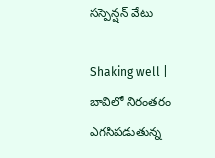సస్పెన్షన్ వేటు

Shaking well | బావిలో నిరంతరం ఎగసిపడుతున్న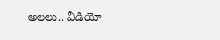అలలు.. వీడియో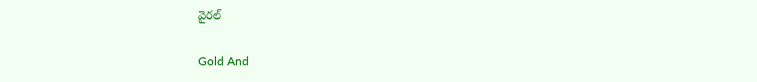వైరల్

Gold And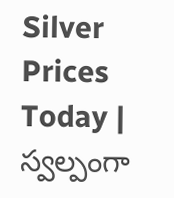Silver Prices Today | స్వల్పంగా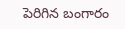పెరిగిన బంగారం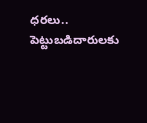ధరలు.. పెట్టుబడిదారులకు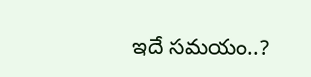ఇదే సమయం..?